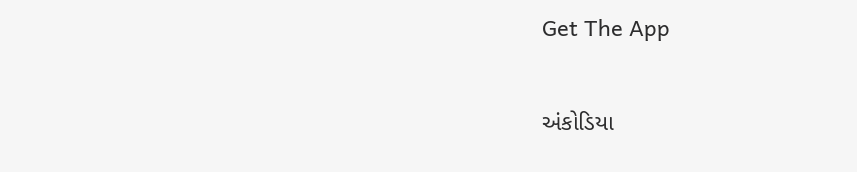Get The App

અંકોડિયા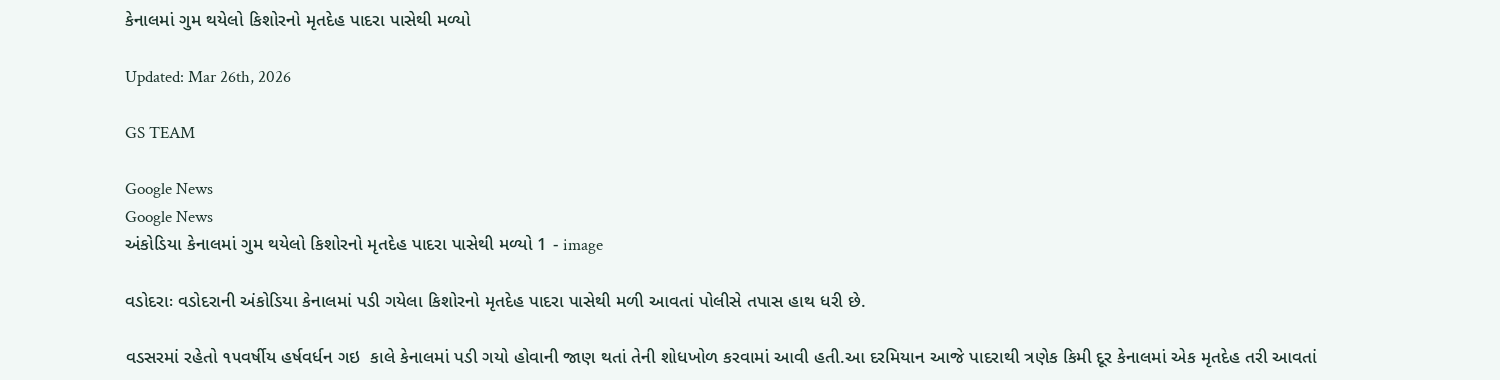કેનાલમાં ગુમ થયેલો કિશોરનો મૃતદેહ પાદરા પાસેથી મળ્યો

Updated: Mar 26th, 2026

GS TEAM

Google News
Google News
અંકોડિયા કેનાલમાં ગુમ થયેલો કિશોરનો મૃતદેહ પાદરા પાસેથી મળ્યો 1 - image

વડોદરાઃ વડોદરાની અંકોડિયા કેનાલમાં પડી ગયેલા કિશોરનો મૃતદેહ પાદરા પાસેથી મળી આવતાં પોલીસે તપાસ હાથ ધરી છે.

વડસરમાં રહેતો ૧૫વર્ષીય હર્ષવર્ધન ગઇ  કાલે કેનાલમાં પડી ગયો હોવાની જાણ થતાં તેની શોધખોળ કરવામાં આવી હતી.આ દરમિયાન આજે પાદરાથી ત્રણેક કિમી દૂર કેનાલમાં એક મૃતદેહ તરી આવતાં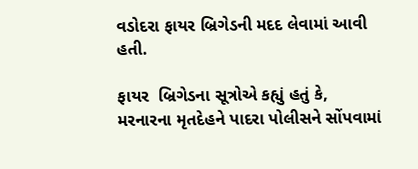વડોદરા ફાયર બ્રિગેડની મદદ લેવામાં આવી હતી.

ફાયર  બ્રિગેડના સૂત્રોએ કહ્યું હતું કે, મરનારના મૃતદેહને પાદરા પોલીસને સોંપવામાં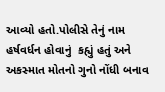આવ્યો હતો.પોલીસે તેનું નામ હર્ષવર્ધન હોવાનું  કહ્યું હતું અને અકસ્માત મોતનો ગુનો નોંધી બનાવ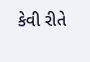કેવી રીતે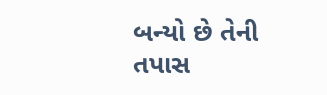બન્યો છે તેની તપાસ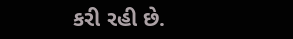કરી રહી છે.